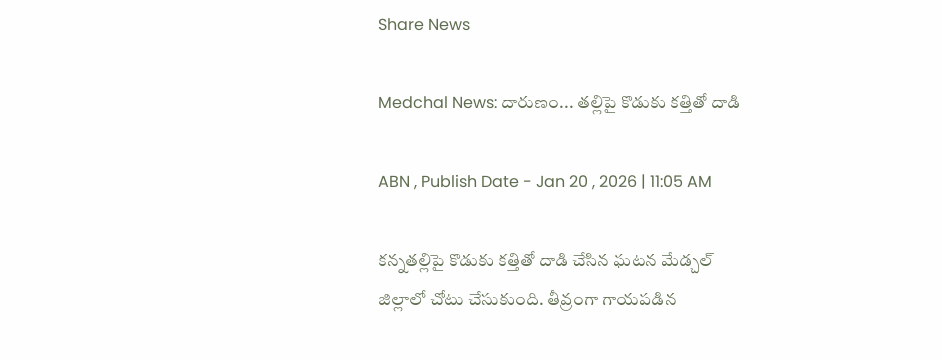Share News

Medchal News: దారుణం... తల్లిపై కొడుకు కత్తితో దాడి

ABN , Publish Date - Jan 20 , 2026 | 11:05 AM

కన్నతల్లిపై కొడుకు కత్తితో దాడి చేసిన ఘటన మేడ్చల్ జిల్లాలో చోటు చేసుకుంది. తీవ్రంగా గాయపడిన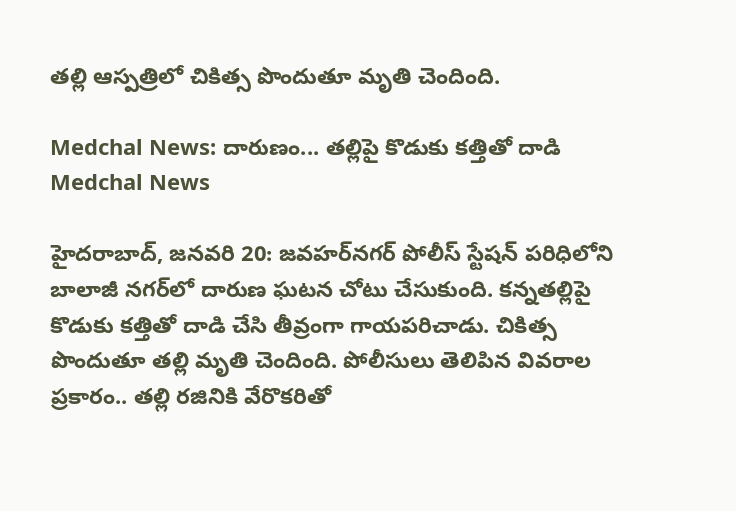తల్లి ఆస్పత్రిలో చికిత్స పొందుతూ మృతి చెందింది.

Medchal News: దారుణం... తల్లిపై కొడుకు కత్తితో దాడి
Medchal News

హైదరాబాద్, జనవరి 20: జవహర్‌నగర్ పోలీస్ స్టేషన్ పరిధిలోని బాలాజీ నగర్‌లో దారుణ ఘటన చోటు చేసుకుంది. కన్నతల్లిపై కొడుకు కత్తితో దాడి చేసి తీవ్రంగా గాయపరిచాడు. చికిత్స పొందుతూ తల్లి మృతి చెందింది. పోలీసులు తెలిపిన వివరాల ప్రకారం.. తల్లి రజినికి వేరొకరితో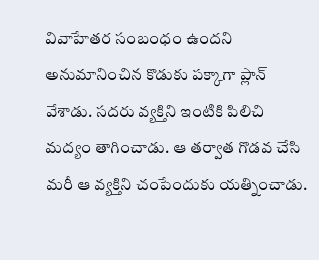వివాహేతర సంబంధం ఉందని అనుమానించిన కొడుకు పక్కాగా ప్లాన్ వేశాడు. సదరు వ్యక్తిని ఇంటికి పిలిచి మద్యం తాగించాడు. ఆ తర్వాత గొడవ చేసి మరీ ఆ వ్యక్తిని చంపేందుకు యత్నించాడు.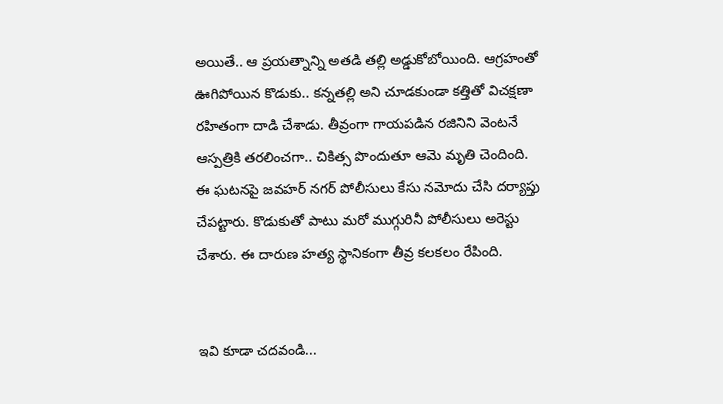అయితే.. ఆ ప్రయత్నాన్ని అతడి తల్లి అడ్డుకోబోయింది. ఆగ్రహంతో ఊగిపోయిన కొడుకు.. కన్నతల్లి అని చూడకుండా కత్తితో విచక్షణా రహితంగా దాడి చేశాడు. తీవ్రంగా గాయపడిన రజినిని వెంటనే ఆస్పత్రికి తరలించగా.. చికిత్స పొందుతూ ఆమె మృతి చెందింది. ఈ ఘటనపై జవహర్ నగర్ పోలీసులు కేసు నమోదు చేసి దర్యాప్తు చేపట్టారు. కొడుకుతో పాటు మరో ముగ్గురినీ పోలీసులు అరెస్టు చేశారు. ఈ దారుణ హత్య స్థానికంగా తీవ్ర కలకలం రేపింది.


ఇవి కూడా చదవండి...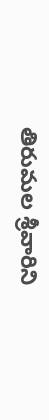తిరుమల శ్రీవారిని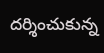దర్శించుకున్న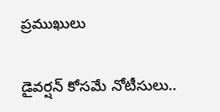ప్రముఖులు

డైవర్షన్ కోసమే నోటీసులు..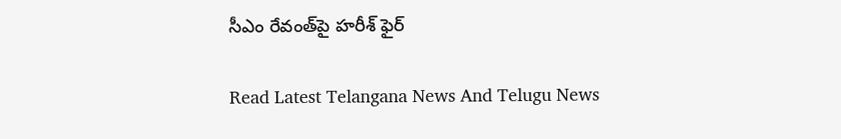సీఎం రేవంత్‌పై హరీశ్ ఫైర్

Read Latest Telangana News And Telugu News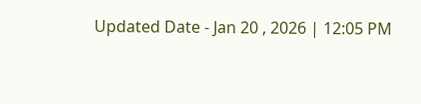Updated Date - Jan 20 , 2026 | 12:05 PM